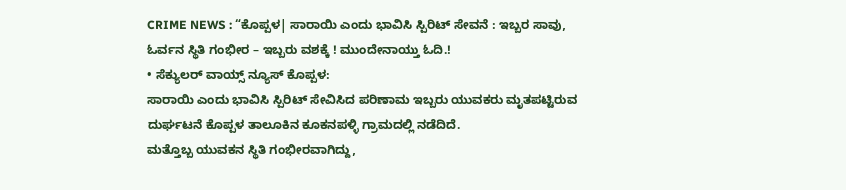CRIME NEWS : “ಕೊಪ್ಪಳ| ಸಾರಾಯಿ ಎಂದು ಭಾವಿಸಿ ಸ್ಪಿರಿಟ್ ಸೇವನೆ : ಇಬ್ಬರ ಸಾವು, ಓರ್ವನ ಸ್ಥಿತಿ ಗಂಭೀರ – ಇಬ್ಬರು ವಶಕ್ಕೆ ! ಮುಂದೇನಾಯ್ತು ಓದಿ.!
• ಸೆಕ್ಯುಲರ್ ವಾಯ್ಸ್ ನ್ಯೂಸ್ ಕೊಪ್ಪಳ:
ಸಾರಾಯಿ ಎಂದು ಭಾವಿಸಿ ಸ್ಪಿರಿಟ್ ಸೇವಿಸಿದ ಪರಿಣಾಮ ಇಬ್ಬರು ಯುವಕರು ಮೃತಪಟ್ಟಿರುವ ದುರ್ಘಟನೆ ಕೊಪ್ಪಳ ತಾಲೂಕಿನ ಕೂಕನಪಳ್ಳಿ ಗ್ರಾಮದಲ್ಲಿ ನಡೆದಿದೆ.
ಮತ್ತೊಬ್ಬ ಯುವಕನ ಸ್ಥಿತಿ ಗಂಭೀರವಾಗಿದ್ದು,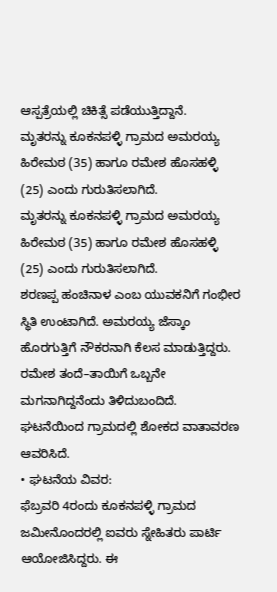ಆಸ್ಪತ್ರೆಯಲ್ಲಿ ಚಿಕಿತ್ಸೆ ಪಡೆಯುತ್ತಿದ್ದಾನೆ.
ಮೃತರನ್ನು ಕೂಕನಪಳ್ಳಿ ಗ್ರಾಮದ ಅಮರಯ್ಯ ಹಿರೇಮಠ (35) ಹಾಗೂ ರಮೇಶ ಹೊಸಹಳ್ಳಿ (25) ಎಂದು ಗುರುತಿಸಲಾಗಿದೆ.
ಮೃತರನ್ನು ಕೂಕನಪಳ್ಳಿ ಗ್ರಾಮದ ಅಮರಯ್ಯ ಹಿರೇಮಠ (35) ಹಾಗೂ ರಮೇಶ ಹೊಸಹಳ್ಳಿ (25) ಎಂದು ಗುರುತಿಸಲಾಗಿದೆ.
ಶರಣಪ್ಪ ಹಂಚಿನಾಳ ಎಂಬ ಯುವಕನಿಗೆ ಗಂಭೀರ ಸ್ಥಿತಿ ಉಂಟಾಗಿದೆ. ಅಮರಯ್ಯ ಜೆಸ್ಕಾಂ ಹೊರಗುತ್ತಿಗೆ ನೌಕರನಾಗಿ ಕೆಲಸ ಮಾಡುತ್ತಿದ್ದರು. ರಮೇಶ ತಂದೆ–ತಾಯಿಗೆ ಒಬ್ಬನೇ ಮಗನಾಗಿದ್ದನೆಂದು ತಿಳಿದುಬಂದಿದೆ. ಘಟನೆಯಿಂದ ಗ್ರಾಮದಲ್ಲಿ ಶೋಕದ ವಾತಾವರಣ ಆವರಿಸಿದೆ.
• ಘಟನೆಯ ವಿವರ:
ಫೆಬ್ರವರಿ 4ರಂದು ಕೂಕನಪಳ್ಳಿ ಗ್ರಾಮದ ಜಮೀನೊಂದರಲ್ಲಿ ಐವರು ಸ್ನೇಹಿತರು ಪಾರ್ಟಿ ಆಯೋಜಿಸಿದ್ದರು. ಈ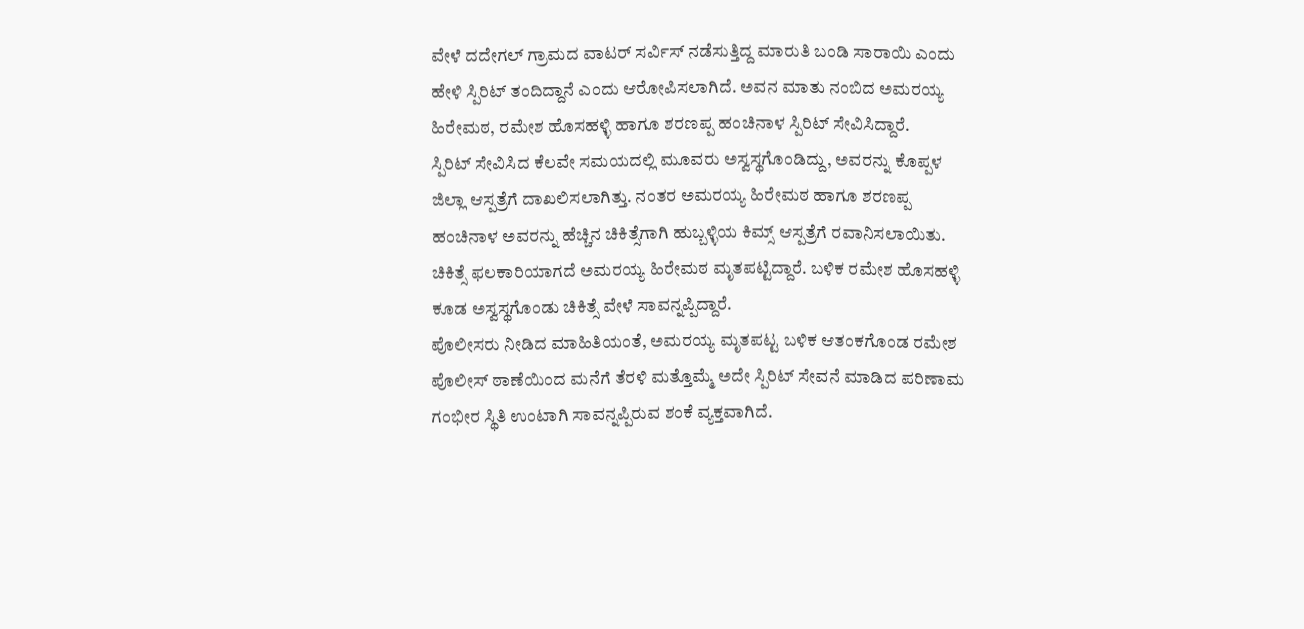ವೇಳೆ ದದೇಗಲ್ ಗ್ರಾಮದ ವಾಟರ್ ಸರ್ವಿಸ್ ನಡೆಸುತ್ತಿದ್ದ ಮಾರುತಿ ಬಂಡಿ ಸಾರಾಯಿ ಎಂದು ಹೇಳಿ ಸ್ಪಿರಿಟ್ ತಂದಿದ್ದಾನೆ ಎಂದು ಆರೋಪಿಸಲಾಗಿದೆ. ಅವನ ಮಾತು ನಂಬಿದ ಅಮರಯ್ಯ ಹಿರೇಮಠ, ರಮೇಶ ಹೊಸಹಳ್ಳಿ ಹಾಗೂ ಶರಣಪ್ಪ ಹಂಚಿನಾಳ ಸ್ಪಿರಿಟ್ ಸೇವಿಸಿದ್ದಾರೆ.
ಸ್ಪಿರಿಟ್ ಸೇವಿಸಿದ ಕೆಲವೇ ಸಮಯದಲ್ಲಿ ಮೂವರು ಅಸ್ವಸ್ಥಗೊಂಡಿದ್ದು, ಅವರನ್ನು ಕೊಪ್ಪಳ ಜಿಲ್ಲಾ ಆಸ್ಪತ್ರೆಗೆ ದಾಖಲಿಸಲಾಗಿತ್ತು. ನಂತರ ಅಮರಯ್ಯ ಹಿರೇಮಠ ಹಾಗೂ ಶರಣಪ್ಪ ಹಂಚಿನಾಳ ಅವರನ್ನು ಹೆಚ್ಚಿನ ಚಿಕಿತ್ಸೆಗಾಗಿ ಹುಬ್ಬಳ್ಳಿಯ ಕಿಮ್ಸ್ ಆಸ್ಪತ್ರೆಗೆ ರವಾನಿಸಲಾಯಿತು.
ಚಿಕಿತ್ಸೆ ಫಲಕಾರಿಯಾಗದೆ ಅಮರಯ್ಯ ಹಿರೇಮಠ ಮೃತಪಟ್ಟಿದ್ದಾರೆ. ಬಳಿಕ ರಮೇಶ ಹೊಸಹಳ್ಳಿ ಕೂಡ ಅಸ್ವಸ್ಥಗೊಂಡು ಚಿಕಿತ್ಸೆ ವೇಳೆ ಸಾವನ್ನಪ್ಪಿದ್ದಾರೆ.
ಪೊಲೀಸರು ನೀಡಿದ ಮಾಹಿತಿಯಂತೆ, ಅಮರಯ್ಯ ಮೃತಪಟ್ಟ ಬಳಿಕ ಆತಂಕಗೊಂಡ ರಮೇಶ ಪೊಲೀಸ್ ಠಾಣೆಯಿಂದ ಮನೆಗೆ ತೆರಳಿ ಮತ್ತೊಮ್ಮೆ ಅದೇ ಸ್ಪಿರಿಟ್ ಸೇವನೆ ಮಾಡಿದ ಪರಿಣಾಮ ಗಂಭೀರ ಸ್ಥಿತಿ ಉಂಟಾಗಿ ಸಾವನ್ನಪ್ಪಿರುವ ಶಂಕೆ ವ್ಯಕ್ತವಾಗಿದೆ.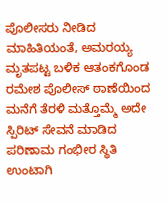ಪೊಲೀಸರು ನೀಡಿದ ಮಾಹಿತಿಯಂತೆ, ಅಮರಯ್ಯ ಮೃತಪಟ್ಟ ಬಳಿಕ ಆತಂಕಗೊಂಡ ರಮೇಶ ಪೊಲೀಸ್ ಠಾಣೆಯಿಂದ ಮನೆಗೆ ತೆರಳಿ ಮತ್ತೊಮ್ಮೆ ಅದೇ ಸ್ಪಿರಿಟ್ ಸೇವನೆ ಮಾಡಿದ ಪರಿಣಾಮ ಗಂಭೀರ ಸ್ಥಿತಿ ಉಂಟಾಗಿ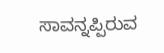ಸಾವನ್ನಪ್ಪಿರುವ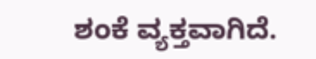ಶಂಕೆ ವ್ಯಕ್ತವಾಗಿದೆ.